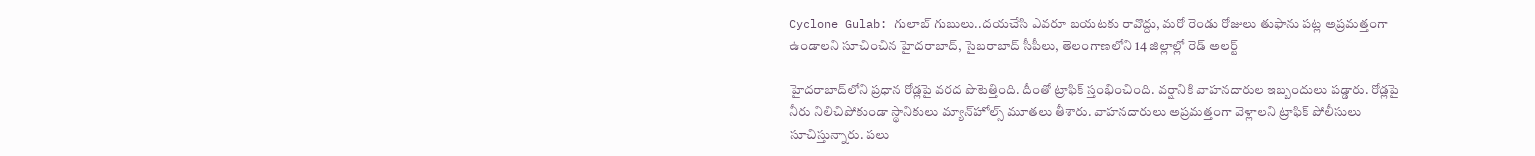Cyclone Gulab: గులాబ్ గుబులు..దయచేసి ఎవరూ బయటకు రావొద్దు, మరో రెండు రోజులు తుఫాను పట్ల అప్రమత్తంగా ఉండాలని సూచించిన హైదరాబాద్, సైబరాబాద్ సీపీలు, తెలంగాణలోని 14 జిల్లాల్లో రెడ్‌ అలర్ట్‌

హైదరాబాద్‌లోని ప్రధాన రోడ్లపై వరద పొటెత్తింది. దీంతో ట్రాఫిక్‌ స్తంభించింది. వర్షానికి వాహనదారుల ఇబ్బందులు పడ్డారు. రోడ్లపై నీరు నిలిచిపోకుండా స్థానికులు మ్యాన్‌హోల్స్‌ మూతలు తీశారు. వాహనదారులు అప్రమత్తంగా వెళ్లాలని ట్రాఫిక్‌ పోలీసులు సూచిస్తున్నారు. పలు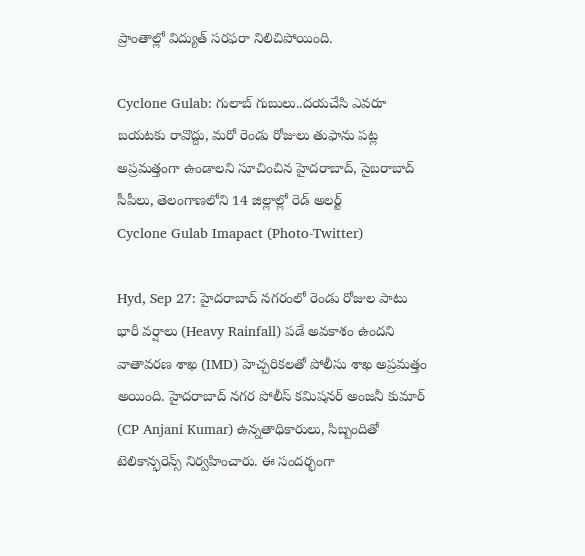ప్రాంతాల్లో విద్యుత్‌ సరఫరా నిలిచిపోయింది.

Cyclone Gulab: గులాబ్ గుబులు..దయచేసి ఎవరూ బయటకు రావొద్దు, మరో రెండు రోజులు తుఫాను పట్ల అప్రమత్తంగా ఉండాలని సూచించిన హైదరాబాద్, సైబరాబాద్ సీపీలు, తెలంగాణలోని 14 జిల్లాల్లో రెడ్‌ అలర్ట్‌
Cyclone Gulab Imapact (Photo-Twitter)

Hyd, Sep 27: హైదరాబాద్ నగరంలో రెండు రోజుల పాటు భారీ వర్షాలు (Heavy Rainfall) పడే అవకాశం ఉందని వాతావరణ శాఖ (IMD) హెచ్చరికలతో పోలీసు శాఖ అప్రమత్తం అయింది. హైదరాబాద్ నగర పోలీస్‌ కమిషనర్ అంజనీ కుమార్ (CP Anjani Kumar) ఉన్నతాధికారులు, సిబ్బందితో టెలికాన్ఫరెన్స్ నిర్వహించారు. ఈ సందర్భంగా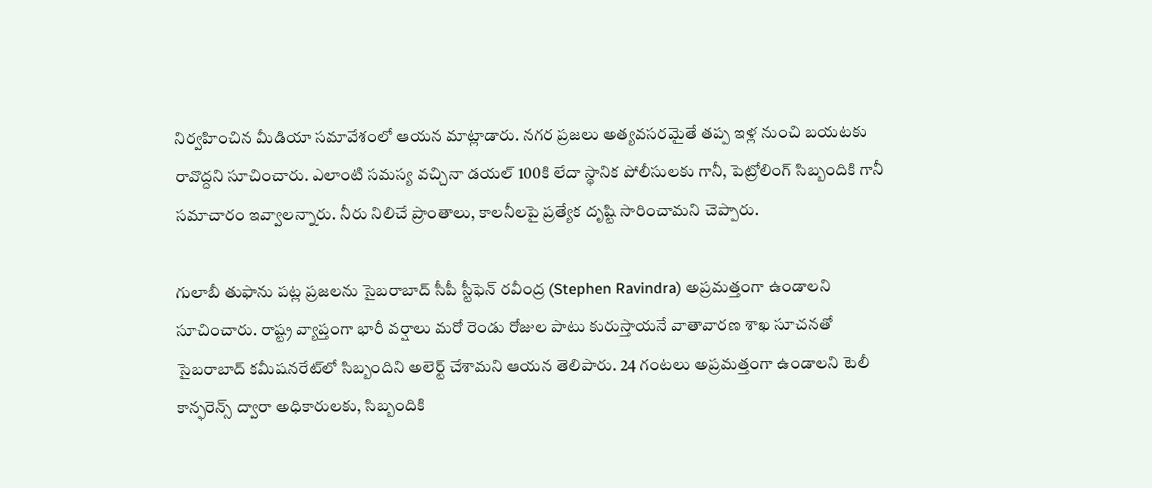నిర్వహించిన మీడియా సమావేశంలో ఆయన మాట్లాడారు. నగర ప్రజలు అత్యవసరమైతే తప్ప ఇళ్ల నుంచి బయటకు రావొద్దని సూచించారు. ఎలాంటి సమస్య వచ్చినా డయల్ 100కి లేదా స్థానిక పోలీసులకు గానీ, పెట్రోలింగ్ సిబ్బందికి గానీ సమాచారం ఇవ్వాలన్నారు. నీరు నిలిచే ప్రాంతాలు, కాలనీలపై ప్రత్యేక దృష్టి సారించామని చెప్పారు.

గులాబీ తుఫాను పట్ల ప్రజలను సైబరాబాద్ సీపీ స్టీఫెన్ రవీంద్ర (Stephen Ravindra) అప్రమత్తంగా ఉండాలని సూచించారు. రాష్ట్ర వ్యాప్తంగా భారీ వర్షాలు మరో రెండు రోజుల పాటు కురుస్తాయనే వాతావారణ శాఖ సూచనతో సైబరాబాద్ కమీషనరేట్‌లో సిబ్బందిని అలెర్ట్ చేశామని ఆయన తెలిపారు. 24 గంటలు అప్రమత్తంగా ఉండాలని టెలీ కాన్ఫరెన్స్ ద్వారా అధికారులకు, సిబ్బందికి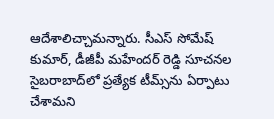ఆదేశాలిచ్చామన్నారు. సీఎస్ సోమేష్ కుమార్, డీజీపీ మహేందర్ రెడ్డి సూచనల సైబరాబాద్‌లో ప్రత్యేక టీమ్స్‌ను ఏర్పాటు చేశామని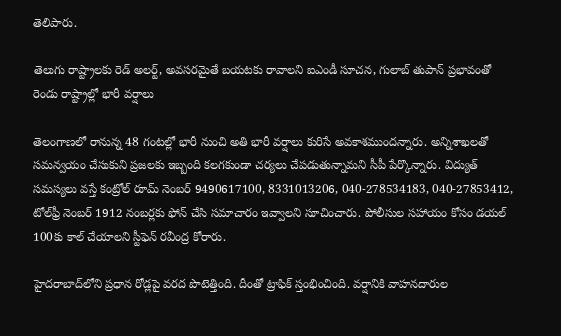తెలిపారు.

తెలుగు రాష్ట్రాలకు రెడ్ అలర్ట్, అవసరమైతే బయటకు రావాలని ఐఎండీ సూచన, గులాబ్‌ తుపాన్ ప్రభావంతో రెండు రాష్ట్రాల్లో భారీ వర్షాలు

తెలంగాణలో రానున్న 48 గంటల్లో భారీ నుంచి అతి భారీ వర్షాలు కురిసే అవకాశముందన్నారు. అన్నిశాఖలతో సమన్వయం చేసుకుని ప్రజలకు ఇబ్బంది కలగకుండా చర్యలు చేపడుతున్నామని సీపీ పేర్కొన్నారు. విద్యుత్‌ సమస్యలు వస్తే కంట్రోల్‌ రూమ్‌ నెంబర్‌ 9490617100, 8331013206, 040-278534183, 040-27853412, టోల్‌ఫ్రీ నెంబర్‌ 1912 నంబర్లకు ఫోన్‌ చేసి సమాచారం ఇవ్వాలని సూచించారు. పోలీసుల సహాయం కోసం డయల్ 100కు కాల్ చేయాలని స్టీఫెన్ రవీంద్ర కోరారు.

హైదరాబాద్‌లోని ప్రధాన రోడ్లపై వరద పొటెత్తింది. దీంతో ట్రాఫిక్‌ స్తంభించింది. వర్షానికి వాహనదారుల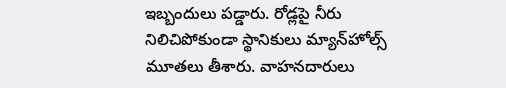ఇబ్బందులు పడ్డారు. రోడ్లపై నీరు నిలిచిపోకుండా స్థానికులు మ్యాన్‌హోల్స్‌ మూతలు తీశారు. వాహనదారులు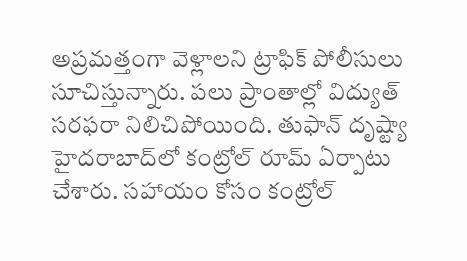అప్రమత్తంగా వెళ్లాలని ట్రాఫిక్‌ పోలీసులు సూచిస్తున్నారు. పలు ప్రాంతాల్లో విద్యుత్‌ సరఫరా నిలిచిపోయింది. తుఫాన్ దృష్ట్యా హైదరాబాద్‌లో కంట్రోల్ రూమ్ ఏర్పాటు చేశారు. సహాయం కోసం కంట్రోల్‌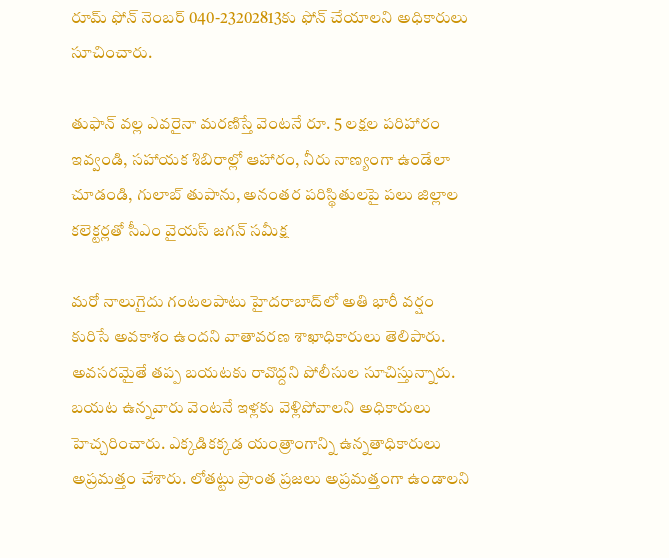రూమ్ ఫోన్‌ నెంబర్‌ 040-23202813కు ఫోన్ చేయాలని అధికారులు సూచించారు.

తుఫాన్ వల్ల ఎవరైనా మరణిస్తే వెంటనే రూ. 5 లక్షల పరిహారం ఇవ్వండి, సహాయక శిబిరాల్లో ఆహారం, నీరు నాణ్యంగా ఉండేలా చూడండి, గులాబ్‌ తుపాను, అనంతర పరిస్థితులపై పలు జిల్లాల కలెక్టర్లతో సీఎం వైయస్ జగన్ సమీక్ష

మరో నాలుగైదు గంటలపాటు హైదరాబాద్‌లో అతి భారీ వర్షం కురిసే అవకాశం ఉందని వాతావరణ శాఖాధికారులు తెలిపారు. అవసరమైతే తప్ప బయటకు రావొద్దని పోలీసుల సూచిస్తున్నారు. బయట ఉన్నవారు వెంటనే ఇళ్లకు వెళ్లిపోవాలని అధికారులు హెచ్చరించారు. ఎక్కడికక్కడ యంత్రాంగాన్ని ఉన్నతాధికారులు అప్రమత్తం చేశారు. లోతట్టు ప్రాంత ప్రజలు అప్రమత్తంగా ఉండాలని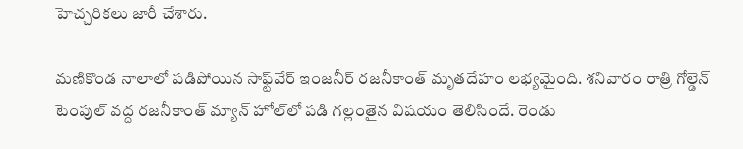హెచ్చరికలు జారీ చేశారు.

మణికొండ నాలాలో పడిపోయిన సాఫ్ట్‌వేర్ ఇంజనీర్ రజనీకాంత్ మృతదేహం లభ్యమైంది. శనివారం రాత్రి గోల్డెన్ టెంపుల్ వద్ద రజనీకాంత్ మ్యాన్ హోల్‌లో పడి గల్లంతైన విషయం తెలిసిందే. రెండు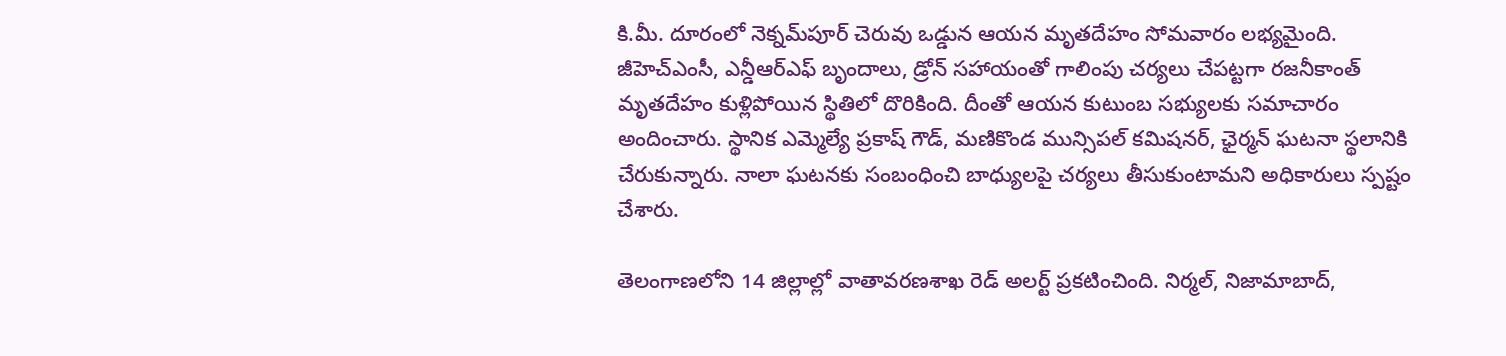కి.మీ. దూరంలో నెక్నమ్‌పూర్ చెరువు ఒడ్డున ఆయన మృతదేహం సోమవారం లభ్యమైంది. జీహెచ్ఎంసీ, ఎన్డీఆర్ఎఫ్ బృందాలు, డ్రోన్ సహాయంతో గాలింపు చర్యలు చేపట్టగా రజనీకాంత్ మృతదేహం కుళ్లిపోయిన స్థితిలో దొరికింది. దీంతో ఆయన కుటుంబ సభ్యులకు సమాచారం అందించారు. స్థానిక ఎమ్మెల్యే ప్రకాష్ గౌడ్, మణికొండ మున్సిపల్ కమిషనర్, ఛైర్మన్ ఘటనా స్థలానికి చేరుకున్నారు. నాలా ఘటనకు సంబంధించి బాధ్యులపై చర్యలు తీసుకుంటామని అధికారులు స్పష్టం చేశారు.

తెలంగాణలోని 14 జిల్లాల్లో వాతావరణశాఖ రెడ్‌ అలర్ట్‌ ప్రకటించింది. నిర్మల్, నిజామాబాద్,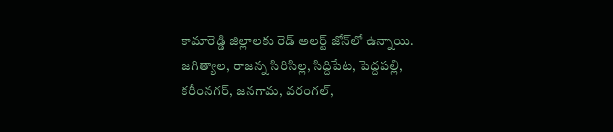కామారెడ్డి జిల్లాలకు రెడ్‌ అలర్ట్‌ జోన్‌లో ఉన్నాయి. జగిత్యాల, రాజన్న సిరిసిల్ల, సిద్దిపేట, పెద్దపల్లి, కరీంనగర్, జనగామ, వరంగల్,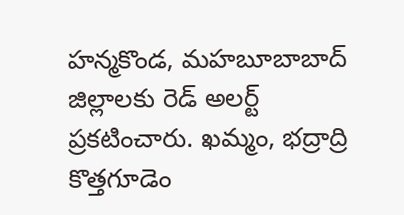హన్మకొండ, మహబూబాబాద్ జిల్లాలకు రెడ్‌ అలర్ట్ ప్రకటించారు. ఖమ్మం, భద్రాద్రి కొత్తగూడెం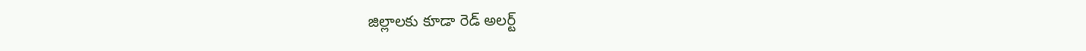జిల్లాలకు కూడా రెడ్ అలర్ట్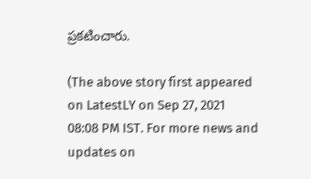ప్రకటించారు.

(The above story first appeared on LatestLY on Sep 27, 2021 08:08 PM IST. For more news and updates on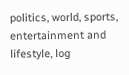politics, world, sports, entertainment and lifestyle, log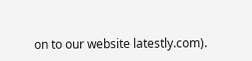on to our website latestly.com).